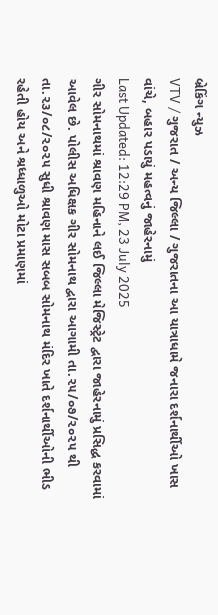બ્રેકિંગ ન્યુઝ
VTV / ગુજરાત / અન્ય જિલ્લા / ગુજરાતના આ યાત્રાધામે જનારા દર્શનાર્થીઓ ખાસ વાંચે, બહાર પડાયું મહત્વનું જાહેરનામું
Last Updated: 12:29 PM, 23 July 2025
ગીર સોમનાથમાં શ્રાવણ મહિનાને લઈ જિલ્લા મેજિસ્ટ્રેટ દ્વારા જાહેરનામું પ્રસિદ્ધ કરવામાં આવેલ છે. પોલીસ અધિક્ષક ગીર સોમનાથ દ્વારા આગામી તા.૨૫/૦૭/૨૦૨૫ થી તા.૨૩/૦૮/૨૦૨૫ સુધી શ્રાવણ માસ સબબ સોમનાથ મંદિર ખાતે દર્શનાર્થીઓની ભીડ રહેતી હોય અને શ્રધ્ધાળુઓ મોટા પ્રમાણમાં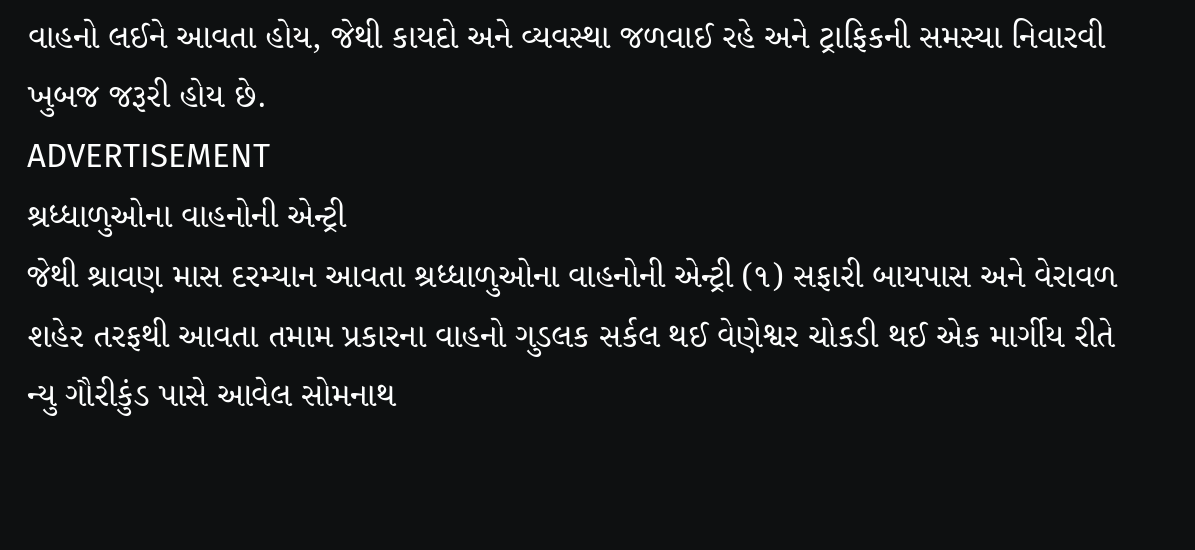વાહનો લઈને આવતા હોય, જેથી કાયદો અને વ્યવસ્થા જળવાઈ રહે અને ટ્રાફિકની સમસ્યા નિવારવી ખુબજ જરૂરી હોય છે.
ADVERTISEMENT
શ્રધ્ધાળુઓના વાહનોની એન્ટ્રી
જેથી શ્રાવણ માસ દરમ્યાન આવતા શ્રધ્ધાળુઓના વાહનોની એન્ટ્રી (૧) સફારી બાયપાસ અને વેરાવળ શહેર તરફથી આવતા તમામ પ્રકારના વાહનો ગુડલક સર્કલ થઈ વેણેશ્વર ચોકડી થઈ એક માર્ગીય રીતે ન્યુ ગૌરીકુંડ પાસે આવેલ સોમનાથ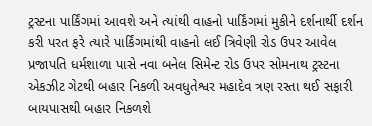ટ્રસ્ટના પાર્કિંગમાં આવશે અને ત્યાંથી વાહનો પાર્કિંગમાં મુકીને દર્શનાર્થી દર્શન કરી પરત ફરે ત્યારે પાર્કિંગમાંથી વાહનો લઈ ત્રિવેણી રોડ ઉપર આવેલ પ્રજાપતિ ધર્મશાળા પાસે નવા બનેલ સિમેન્ટ રોડ ઉપર સોમનાથ ટ્રસ્ટના એકઝીટ ગેટથી બહાર નિકળી અવધુતેશ્વર મહાદેવ ત્રણ રસ્તા થઈ સફારી બાયપાસથી બહાર નિકળશે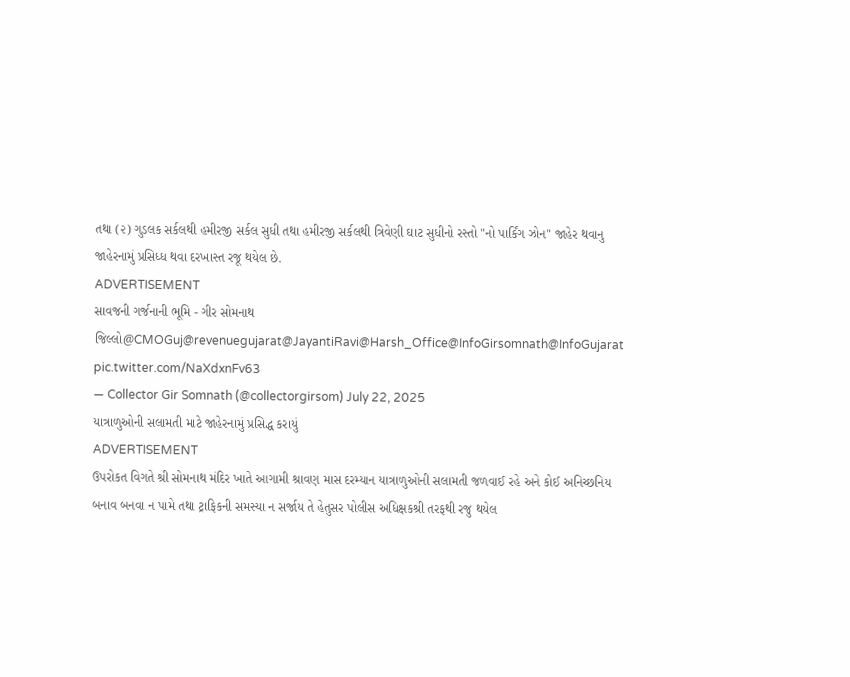તથા (૨) ગુડલક સર્કલથી હમીરજી સર્કલ સુધી તથા હમીરજી સર્કલથી ત્રિવેણી ઘાટ સુધીનો રસ્તો "નો પાર્કિંગ ઝોન" જાહેર થવાનુ જાહેરનામું પ્રસિધ્ધ થવા દરખાસ્ત રજૂ થયેલ છે.
ADVERTISEMENT
સાવજની ગર્જનાની ભૂમિ - ગીર સોમનાથ જિલ્લો@CMOGuj@revenuegujarat@JayantiRavi@Harsh_Office@InfoGirsomnath@InfoGujarat pic.twitter.com/NaXdxnFv63
— Collector Gir Somnath (@collectorgirsom) July 22, 2025
યાત્રાળુઓની સલામતી માટે જાહેરનામું પ્રસિદ્ધ કરાયું
ADVERTISEMENT
ઉપરોકત વિગતે શ્રી સોમનાથ મંદિર ખાતે આગામી શ્રાવણ માસ દરમ્યાન યાત્રાળુઓની સલામતી જળવાઈ રહે અને કોઈ અનિચ્છનિય બનાવ બનવા ન પામે તથા ટ્રાફિકની સમસ્યા ન સર્જાય તે હેતુસર પોલીસ અધિક્ષકશ્રી તરફથી રજુ થયેલ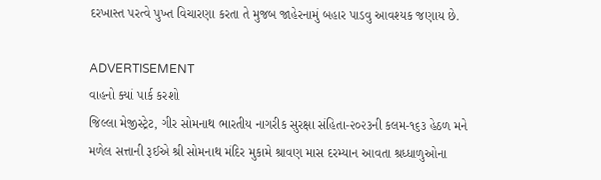દરખાસ્ત પરત્વે પુખ્ત વિચારણા કરતા તે મુજબ જાહેરનામું બહાર પાડવુ આવશ્યક જણાય છે.

ADVERTISEMENT
વાહનો ક્યાં પાર્ક કરશો
જિલ્લા મેજીસ્ટ્રેટ, ગીર સોમનાથ ભારતીય નાગરીક સુરક્ષા સંહિતા-૨૦૨૩ની કલમ-૧૬૩ હેઠળ મને મળેલ સત્તાની રૂઈએ શ્રી સોમનાથ મંદિર મુકામે શ્રાવણ માસ દરમ્યાન આવતા શ્રધ્ધાળુઓના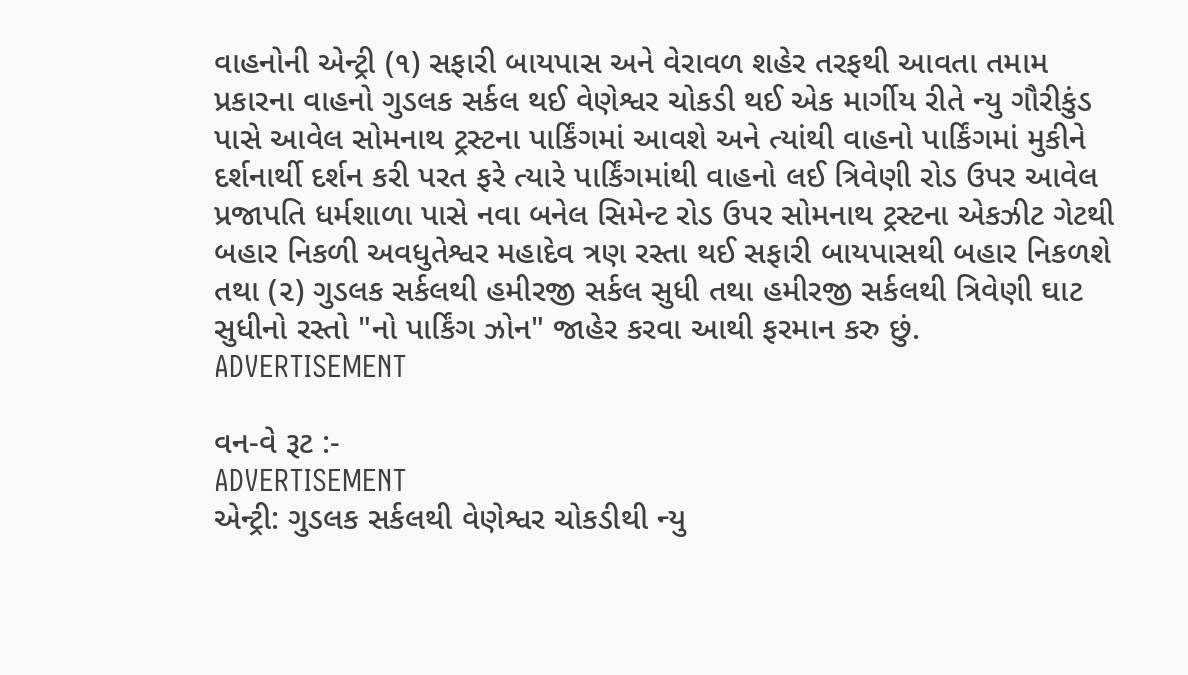વાહનોની એન્ટ્રી (૧) સફારી બાયપાસ અને વેરાવળ શહેર તરફથી આવતા તમામ પ્રકારના વાહનો ગુડલક સર્કલ થઈ વેણેશ્વર ચોકડી થઈ એક માર્ગીય રીતે ન્યુ ગૌરીકુંડ પાસે આવેલ સોમનાથ ટ્રસ્ટના પાર્કિંગમાં આવશે અને ત્યાંથી વાહનો પાર્કિંગમાં મુકીને દર્શનાર્થી દર્શન કરી પરત ફરે ત્યારે પાર્કિંગમાંથી વાહનો લઈ ત્રિવેણી રોડ ઉપર આવેલ પ્રજાપતિ ધર્મશાળા પાસે નવા બનેલ સિમેન્ટ રોડ ઉપર સોમનાથ ટ્રસ્ટના એકઝીટ ગેટથી બહાર નિકળી અવધુતેશ્વર મહાદેવ ત્રણ રસ્તા થઈ સફારી બાયપાસથી બહાર નિકળશે તથા (૨) ગુડલક સર્કલથી હમીરજી સર્કલ સુધી તથા હમીરજી સર્કલથી ત્રિવેણી ઘાટ સુધીનો રસ્તો "નો પાર્કિંગ ઝોન" જાહેર કરવા આથી ફરમાન કરુ છું.
ADVERTISEMENT

વન-વે રૂટ :-
ADVERTISEMENT
એન્ટ્રી: ગુડલક સર્કલથી વેણેશ્વર ચોકડીથી ન્યુ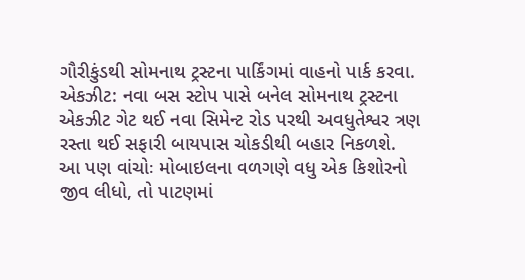ગૌરીકુંડથી સોમનાથ ટ્રસ્ટના પાર્કિંગમાં વાહનો પાર્ક કરવા.
એકઝીટ: નવા બસ સ્ટોપ પાસે બનેલ સોમનાથ ટ્રસ્ટના એકઝીટ ગેટ થઈ નવા સિમેન્ટ રોડ પરથી અવધુતેશ્વર ત્રણ રસ્તા થઈ સફારી બાયપાસ ચોકડીથી બહાર નિકળશે.
આ પણ વાંચોઃ મોબાઇલના વળગણે વધુ એક કિશોરનો જીવ લીધો, તો પાટણમાં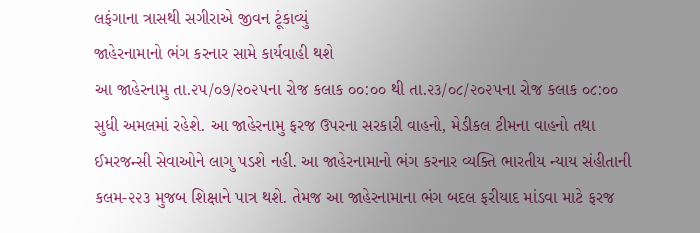લફંગાના ત્રાસથી સગીરાએ જીવન ટૂંકાવ્યું
જાહેરનામાનો ભંગ કરનાર સામે કાર્યવાહી થશે
આ જાહેરનામુ તા.૨૫/૦૭/૨૦૨૫ના રોજ કલાક ૦૦:૦૦ થી તા.૨૩/૦૮/૨૦૨૫ના રોજ કલાક ૦૮:૦૦ સુધી અમલમાં રહેશે. આ જાહેરનામુ ફરજ ઉપરના સરકારી વાહનો, મેડીકલ ટીમના વાહનો તથા ઈમરજન્સી સેવાઓને લાગુ પડશે નહી. આ જાહેરનામાનો ભંગ કરનાર વ્યક્તિ ભારતીય ન્યાય સંહીતાની કલમ-૨૨૩ મુજબ શિક્ષાને પાત્ર થશે. તેમજ આ જાહેરનામાના ભંગ બદલ ફરીયાદ માંડવા માટે ફરજ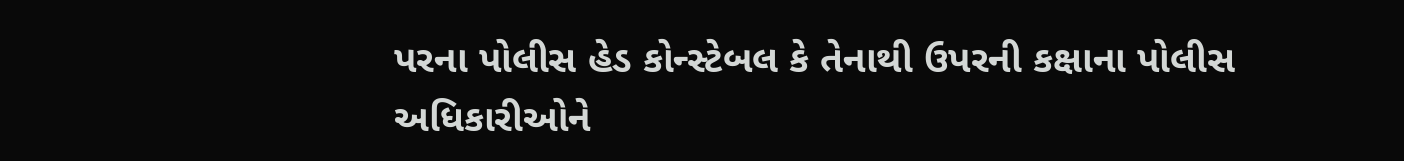પરના પોલીસ હેડ કોન્સ્ટેબલ કે તેનાથી ઉપરની કક્ષાના પોલીસ અધિકારીઓને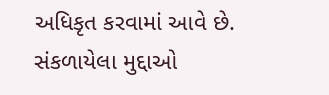અધિકૃત કરવામાં આવે છે.
સંકળાયેલા મુદ્દાઓ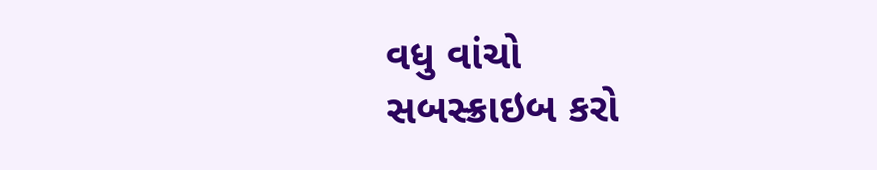વધુ વાંચો
સબસ્ક્રાઇબ કરો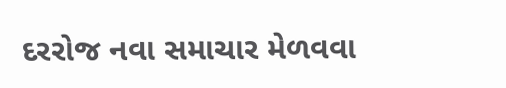દરરોજ નવા સમાચાર મેળવવા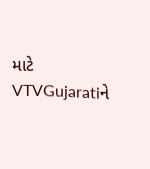માટે VTVGujaratiને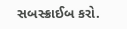સબસ્ક્રાઈબ કરો.